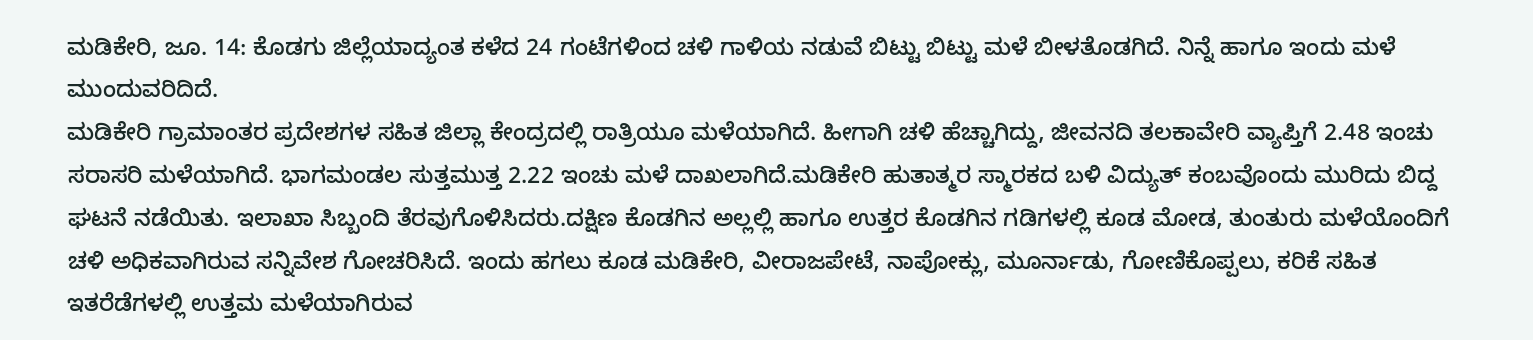ಮಡಿಕೇರಿ, ಜೂ. 14: ಕೊಡಗು ಜಿಲ್ಲೆಯಾದ್ಯಂತ ಕಳೆದ 24 ಗಂಟೆಗಳಿಂದ ಚಳಿ ಗಾಳಿಯ ನಡುವೆ ಬಿಟ್ಟು ಬಿಟ್ಟು ಮಳೆ ಬೀಳತೊಡಗಿದೆ. ನಿನ್ನೆ ಹಾಗೂ ಇಂದು ಮಳೆ ಮುಂದುವರಿದಿದೆ.
ಮಡಿಕೇರಿ ಗ್ರಾಮಾಂತರ ಪ್ರದೇಶಗಳ ಸಹಿತ ಜಿಲ್ಲಾ ಕೇಂದ್ರದಲ್ಲಿ ರಾತ್ರಿಯೂ ಮಳೆಯಾಗಿದೆ. ಹೀಗಾಗಿ ಚಳಿ ಹೆಚ್ಚಾಗಿದ್ದು, ಜೀವನದಿ ತಲಕಾವೇರಿ ವ್ಯಾಪ್ತಿಗೆ 2.48 ಇಂಚು ಸರಾಸರಿ ಮಳೆಯಾಗಿದೆ. ಭಾಗಮಂಡಲ ಸುತ್ತಮುತ್ತ 2.22 ಇಂಚು ಮಳೆ ದಾಖಲಾಗಿದೆ.ಮಡಿಕೇರಿ ಹುತಾತ್ಮರ ಸ್ಮಾರಕದ ಬಳಿ ವಿದ್ಯುತ್ ಕಂಬವೊಂದು ಮುರಿದು ಬಿದ್ದ ಘಟನೆ ನಡೆಯಿತು. ಇಲಾಖಾ ಸಿಬ್ಬಂದಿ ತೆರವುಗೊಳಿಸಿದರು.ದಕ್ಷಿಣ ಕೊಡಗಿನ ಅಲ್ಲಲ್ಲಿ ಹಾಗೂ ಉತ್ತರ ಕೊಡಗಿನ ಗಡಿಗಳಲ್ಲಿ ಕೂಡ ಮೋಡ, ತುಂತುರು ಮಳೆಯೊಂದಿಗೆ ಚಳಿ ಅಧಿಕವಾಗಿರುವ ಸನ್ನಿವೇಶ ಗೋಚರಿಸಿದೆ. ಇಂದು ಹಗಲು ಕೂಡ ಮಡಿಕೇರಿ, ವೀರಾಜಪೇಟೆ, ನಾಪೋಕ್ಲು, ಮೂರ್ನಾಡು, ಗೋಣಿಕೊಪ್ಪಲು, ಕರಿಕೆ ಸಹಿತ ಇತರೆಡೆಗಳಲ್ಲಿ ಉತ್ತಮ ಮಳೆಯಾಗಿರುವ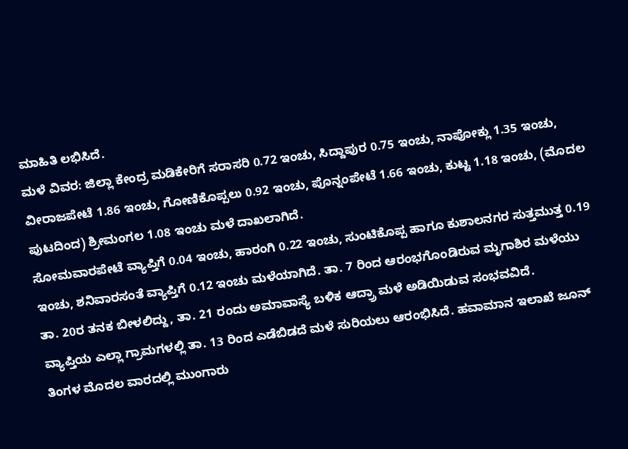ಮಾಹಿತಿ ಲಭಿಸಿದೆ.
ಮಳೆ ವಿವರ: ಜಿಲ್ಲಾ ಕೇಂದ್ರ ಮಡಿಕೇರಿಗೆ ಸರಾಸರಿ 0.72 ಇಂಚು, ಸಿದ್ದಾಪುರ 0.75 ಇಂಚು, ನಾಪೋಕ್ಲು 1.35 ಇಂಚು, ವೀರಾಜಪೇಟೆ 1.86 ಇಂಚು, ಗೋಣಿಕೊಪ್ಪಲು 0.92 ಇಂಚು, ಪೊನ್ನಂಪೇಟೆ 1.66 ಇಂಚು, ಕುಟ್ಟ 1.18 ಇಂಚು, (ಮೊದಲ ಪುಟದಿಂದ) ಶ್ರೀಮಂಗಲ 1.08 ಇಂಚು ಮಳೆ ದಾಖಲಾಗಿದೆ.
ಸೋಮವಾರಪೇಟೆ ವ್ಯಾಪ್ತಿಗೆ 0.04 ಇಂಚು, ಹಾರಂಗಿ 0.22 ಇಂಚು, ಸುಂಟಿಕೊಪ್ಪ ಹಾಗೂ ಕುಶಾಲನಗರ ಸುತ್ತಮುತ್ತ 0.19 ಇಂಚು, ಶನಿವಾರಸಂತೆ ವ್ಯಾಪ್ತಿಗೆ 0.12 ಇಂಚು ಮಳೆಯಾಗಿದೆ. ತಾ. 7 ರಿಂದ ಆರಂಭಗೊಂಡಿರುವ ಮೃಗಾಶಿರ ಮಳೆಯು ತಾ. 20ರ ತನಕ ಬೀಳಲಿದ್ದು, ತಾ. 21 ರಂದು ಅಮಾವಾಸ್ಯೆ ಬಳಿಕ ಆದ್ರ್ರಾ ಮಳೆ ಅಡಿಯಿಡುವ ಸಂಭವವಿದೆ.
ವ್ಯಾಪ್ತಿಯ ಎಲ್ಲಾ ಗ್ರಾಮಗಳಲ್ಲಿ ತಾ. 13 ರಿಂದ ಎಡೆಬಿಡದೆ ಮಳೆ ಸುರಿಯಲು ಆರಂಭಿಸಿದೆ. ಹವಾಮಾನ ಇಲಾಖೆ ಜೂನ್ ತಿಂಗಳ ಮೊದಲ ವಾರದಲ್ಲಿ ಮುಂಗಾರು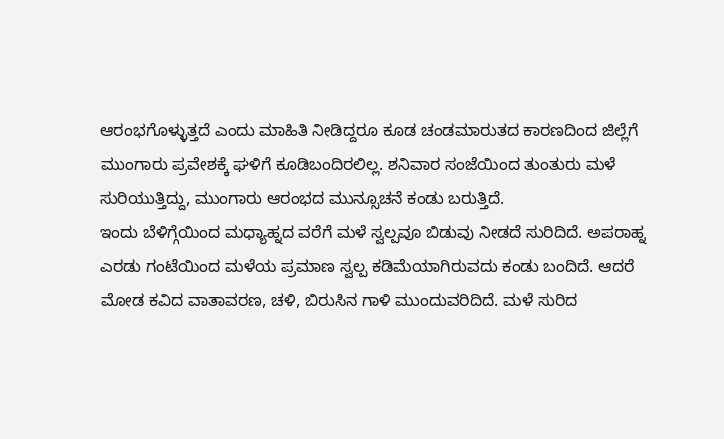ಆರಂಭಗೊಳ್ಳುತ್ತದೆ ಎಂದು ಮಾಹಿತಿ ನೀಡಿದ್ದರೂ ಕೂಡ ಚಂಡಮಾರುತದ ಕಾರಣದಿಂದ ಜಿಲ್ಲೆಗೆ ಮುಂಗಾರು ಪ್ರವೇಶಕ್ಕೆ ಘಳಿಗೆ ಕೂಡಿಬಂದಿರಲಿಲ್ಲ. ಶನಿವಾರ ಸಂಜೆಯಿಂದ ತುಂತುರು ಮಳೆ ಸುರಿಯುತ್ತಿದ್ದು, ಮುಂಗಾರು ಆರಂಭದ ಮುನ್ಸೂಚನೆ ಕಂಡು ಬರುತ್ತಿದೆ.
ಇಂದು ಬೆಳಿಗ್ಗೆಯಿಂದ ಮಧ್ಯಾಹ್ನದ ವರೆಗೆ ಮಳೆ ಸ್ವಲ್ಪವೂ ಬಿಡುವು ನೀಡದೆ ಸುರಿದಿದೆ. ಅಪರಾಹ್ನ ಎರಡು ಗಂಟೆಯಿಂದ ಮಳೆಯ ಪ್ರಮಾಣ ಸ್ವಲ್ಪ ಕಡಿಮೆಯಾಗಿರುವದು ಕಂಡು ಬಂದಿದೆ. ಆದರೆ ಮೋಡ ಕವಿದ ವಾತಾವರಣ, ಚಳಿ, ಬಿರುಸಿನ ಗಾಳಿ ಮುಂದುವರಿದಿದೆ. ಮಳೆ ಸುರಿದ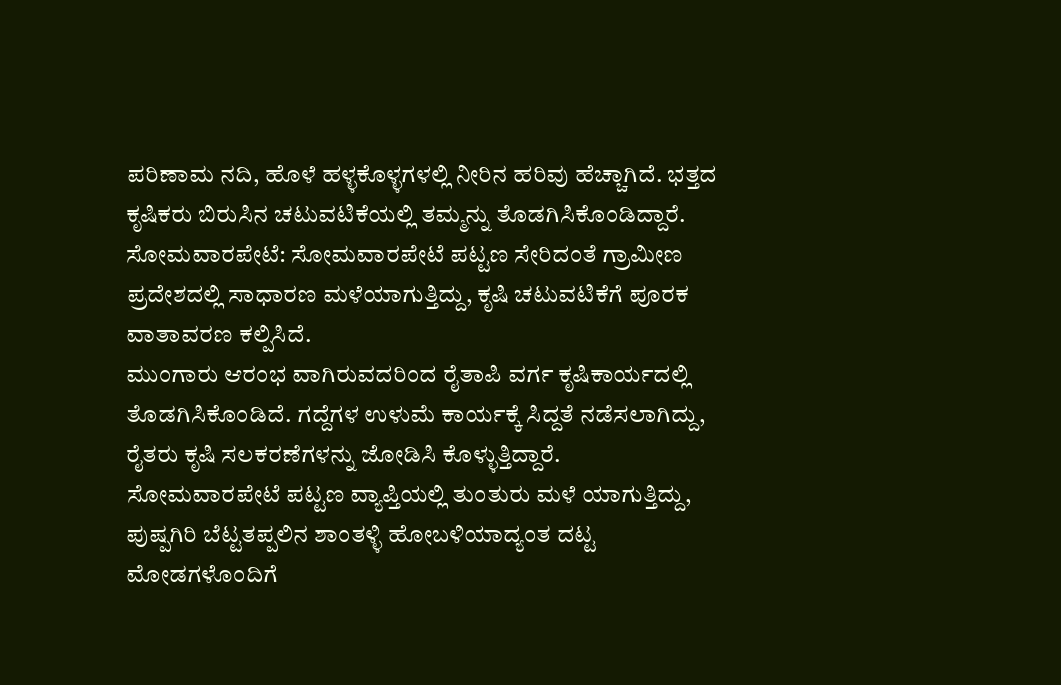ಪರಿಣಾಮ ನದಿ, ಹೊಳೆ ಹಳ್ಳಕೊಳ್ಳಗಳಲ್ಲಿ ನೀರಿನ ಹರಿವು ಹೆಚ್ಚಾಗಿದೆ. ಭತ್ತದ ಕೃಷಿಕರು ಬಿರುಸಿನ ಚಟುವಟಿಕೆಯಲ್ಲಿ ತಮ್ಮನ್ನು ತೊಡಗಿಸಿಕೊಂಡಿದ್ದಾರೆ.
ಸೋಮವಾರಪೇಟೆ: ಸೋಮವಾರಪೇಟೆ ಪಟ್ಟಣ ಸೇರಿದಂತೆ ಗ್ರಾಮೀಣ ಪ್ರದೇಶದಲ್ಲಿ ಸಾಧಾರಣ ಮಳೆಯಾಗುತ್ತಿದ್ದು, ಕೃಷಿ ಚಟುವಟಿಕೆಗೆ ಪೂರಕ ವಾತಾವರಣ ಕಲ್ಪಿಸಿದೆ.
ಮುಂಗಾರು ಆರಂಭ ವಾಗಿರುವದರಿಂದ ರೈತಾಪಿ ವರ್ಗ ಕೃಷಿಕಾರ್ಯದಲ್ಲಿ ತೊಡಗಿಸಿಕೊಂಡಿದೆ. ಗದ್ದೆಗಳ ಉಳುಮೆ ಕಾರ್ಯಕ್ಕೆ ಸಿದ್ದತೆ ನಡೆಸಲಾಗಿದ್ದು, ರೈತರು ಕೃಷಿ ಸಲಕರಣೆಗಳನ್ನು ಜೋಡಿಸಿ ಕೊಳ್ಳುತ್ತಿದ್ದಾರೆ.
ಸೋಮವಾರಪೇಟೆ ಪಟ್ಟಣ ವ್ಯಾಪ್ತಿಯಲ್ಲಿ ತುಂತುರು ಮಳೆ ಯಾಗುತ್ತಿದ್ದು, ಪುಷ್ಪಗಿರಿ ಬೆಟ್ಟತಪ್ಪಲಿನ ಶಾಂತಳ್ಳಿ ಹೋಬಳಿಯಾದ್ಯಂತ ದಟ್ಟ ಮೋಡಗಳೊಂದಿಗೆ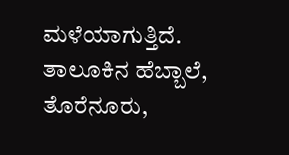ಮಳೆಯಾಗುತ್ತಿದೆ.
ತಾಲೂಕಿನ ಹೆಬ್ಬಾಲೆ, ತೊರೆನೂರು,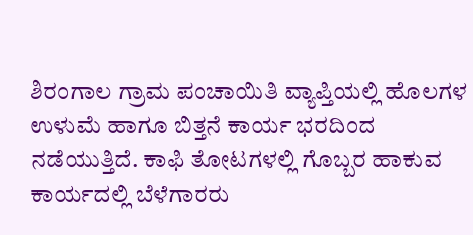ಶಿರಂಗಾಲ ಗ್ರಾಮ ಪಂಚಾಯಿತಿ ವ್ಯಾಪ್ತಿಯಲ್ಲಿ ಹೊಲಗಳ ಉಳುಮೆ ಹಾಗೂ ಬಿತ್ತನೆ ಕಾರ್ಯ ಭರದಿಂದ ನಡೆಯುತ್ತಿದೆ. ಕಾಫಿ ತೋಟಗಳಲ್ಲಿ ಗೊಬ್ಬರ ಹಾಕುವ ಕಾರ್ಯದಲ್ಲಿ ಬೆಳೆಗಾರರು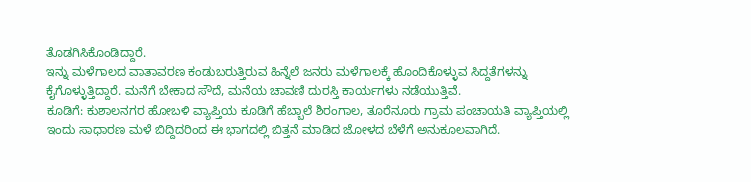ತೊಡಗಿಸಿಕೊಂಡಿದ್ದಾರೆ.
ಇನ್ನು ಮಳೆಗಾಲದ ವಾತಾವರಣ ಕಂಡುಬರುತ್ತಿರುವ ಹಿನ್ನೆಲೆ ಜನರು ಮಳೆಗಾಲಕ್ಕೆ ಹೊಂದಿಕೊಳ್ಳುವ ಸಿದ್ದತೆಗಳನ್ನು ಕೈಗೊಳ್ಳುತ್ತಿದ್ದಾರೆ. ಮನೆಗೆ ಬೇಕಾದ ಸೌದೆ, ಮನೆಯ ಚಾವಣಿ ದುರಸ್ತಿ ಕಾರ್ಯಗಳು ನಡೆಯುತ್ತಿವೆ.
ಕೂಡಿಗೆ: ಕುಶಾಲನಗರ ಹೋಬಳಿ ವ್ಯಾಪ್ತಿಯ ಕೂಡಿಗೆ ಹೆಬ್ಬಾಲೆ ಶಿರಂಗಾಲ, ತೂರೆನೂರು ಗ್ರಾಮ ಪಂಚಾಯತಿ ವ್ಯಾಪ್ತಿಯಲ್ಲಿ ಇಂದು ಸಾಧಾರಣ ಮಳೆ ಬಿದ್ದಿದರಿಂದ ಈ ಭಾಗದಲ್ಲಿ ಬಿತ್ತನೆ ಮಾಡಿದ ಜೋಳದ ಬೆಳೆಗೆ ಅನುಕೂಲವಾಗಿದೆ.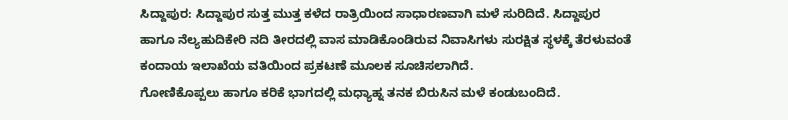ಸಿದ್ದಾಪುರ: ಸಿದ್ದಾಪುರ ಸುತ್ತ ಮುತ್ತ ಕಳೆದ ರಾತ್ರಿಯಿಂದ ಸಾಧಾರಣವಾಗಿ ಮಳೆ ಸುರಿದಿದೆ. ಸಿದ್ದಾಪುರ ಹಾಗೂ ನೆಲ್ಯಹುದಿಕೇರಿ ನದಿ ತೀರದಲ್ಲಿ ವಾಸ ಮಾಡಿಕೊಂಡಿರುವ ನಿವಾಸಿಗಳು ಸುರಕ್ಷಿತ ಸ್ಥಳಕ್ಕೆ ತೆರಳುವಂತೆ ಕಂದಾಯ ಇಲಾಖೆಯ ವತಿಯಿಂದ ಪ್ರಕಟಣೆ ಮೂಲಕ ಸೂಚಿಸಲಾಗಿದೆ.
ಗೋಣಿಕೊಪ್ಪಲು ಹಾಗೂ ಕರಿಕೆ ಭಾಗದಲ್ಲಿ ಮಧ್ಯಾಹ್ನ ತನಕ ಬಿರುಸಿನ ಮಳೆ ಕಂಡುಬಂದಿದೆ.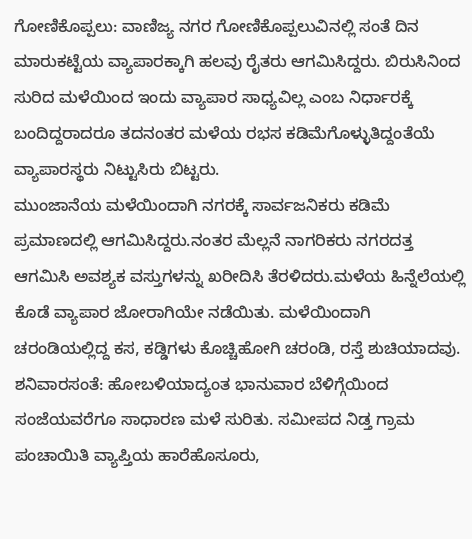ಗೋಣಿಕೊಪ್ಪಲು: ವಾಣಿಜ್ಯ ನಗರ ಗೋಣಿಕೊಪ್ಪಲುವಿನಲ್ಲಿ ಸಂತೆ ದಿನ ಮಾರುಕಟ್ಟೆಯ ವ್ಯಾಪಾರಕ್ಕಾಗಿ ಹಲವು ರೈತರು ಆಗಮಿಸಿದ್ದರು. ಬಿರುಸಿನಿಂದ ಸುರಿದ ಮಳೆಯಿಂದ ಇಂದು ವ್ಯಾಪಾರ ಸಾಧ್ಯವಿಲ್ಲ ಎಂಬ ನಿರ್ಧಾರಕ್ಕೆ ಬಂದಿದ್ದರಾದರೂ ತದನಂತರ ಮಳೆಯ ರಭಸ ಕಡಿಮೆಗೊಳ್ಳುತಿದ್ದಂತೆಯೆ ವ್ಯಾಪಾರಸ್ಥರು ನಿಟ್ಟುಸಿರು ಬಿಟ್ಟರು.
ಮುಂಜಾನೆಯ ಮಳೆಯಿಂದಾಗಿ ನಗರಕ್ಕೆ ಸಾರ್ವಜನಿಕರು ಕಡಿಮೆ ಪ್ರಮಾಣದಲ್ಲಿ ಆಗಮಿಸಿದ್ದರು.ನಂತರ ಮೆಲ್ಲನೆ ನಾಗರಿಕರು ನಗರದತ್ತ ಆಗಮಿಸಿ ಅವಶ್ಯಕ ವಸ್ತುಗಳನ್ನು ಖರೀದಿಸಿ ತೆರಳಿದರು.ಮಳೆಯ ಹಿನ್ನೆಲೆಯಲ್ಲಿ ಕೊಡೆ ವ್ಯಾಪಾರ ಜೋರಾಗಿಯೇ ನಡೆಯಿತು. ಮಳೆಯಿಂದಾಗಿ ಚರಂಡಿಯಲ್ಲಿದ್ದ ಕಸ, ಕಡ್ಡಿಗಳು ಕೊಚ್ಚಿಹೋಗಿ ಚರಂಡಿ, ರಸ್ತೆ ಶುಚಿಯಾದವು.
ಶನಿವಾರಸಂತೆ: ಹೋಬಳಿಯಾದ್ಯಂತ ಭಾನುವಾರ ಬೆಳಿಗ್ಗೆಯಿಂದ ಸಂಜೆಯವರೆಗೂ ಸಾಧಾರಣ ಮಳೆ ಸುರಿತು. ಸಮೀಪದ ನಿಡ್ತ ಗ್ರಾಮ ಪಂಚಾಯಿತಿ ವ್ಯಾಪ್ತಿಯ ಹಾರೆಹೊಸೂರು,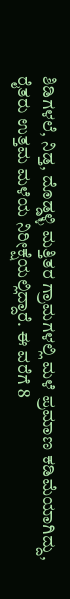ಶಿಡಿಗಳಲೆ, ನಿಡ್ತ, ದೊಡ್ಡಳ್ಳಿ ಮತ್ತಿತರ ಗ್ರಾಮಗಳಲ್ಲಿ ಮಳೆ ಪ್ರಮಾಣ ಕಡಿಮೆಯಾಗಿದ್ದು, ರೈತರು ಉತ್ತಮ ಮಳೆಯ ನಿರೀಕ್ಷೆಯಲ್ಲಿದ್ದಾರೆ. ಈ ವರೆಗೆ 8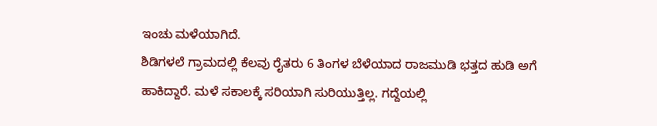ಇಂಚು ಮಳೆಯಾಗಿದೆ.
ಶಿಡಿಗಳಲೆ ಗ್ರಾಮದಲ್ಲಿ ಕೆಲವು ರೈತರು 6 ತಿಂಗಳ ಬೆಳೆಯಾದ ರಾಜಮುಡಿ ಭತ್ತದ ಹುಡಿ ಅಗೆ ಹಾಕಿದ್ದಾರೆ. ಮಳೆ ಸಕಾಲಕ್ಕೆ ಸರಿಯಾಗಿ ಸುರಿಯುತ್ತಿಲ್ಲ. ಗದ್ದೆಯಲ್ಲಿ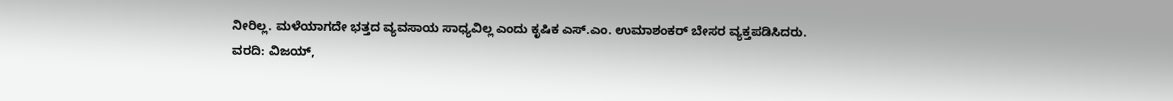ನೀರಿಲ್ಲ. ಮಳೆಯಾಗದೇ ಭತ್ತದ ವ್ಯವಸಾಯ ಸಾಧ್ಯವಿಲ್ಲ ಎಂದು ಕೃಷಿಕ ಎಸ್.ಎಂ. ಉಮಾಶಂಕರ್ ಬೇಸರ ವ್ಯಕ್ತಪಡಿಸಿದರು.
ವರದಿ: ವಿಜಯ್,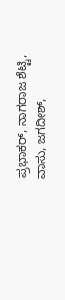ಪ್ರಭಾಕರ್, ನಾಗರಾಜ ಶೆಟ್ಟಿ, ವಾಸು, ಜಗದೀಶ್,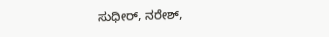ಸುಧೀರ್, ನರೇಶ್,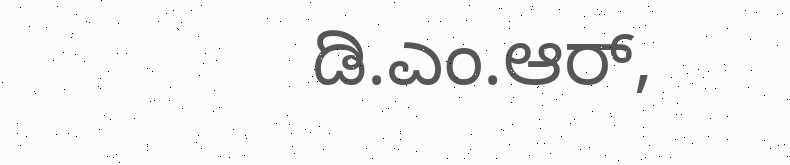ಡಿ.ಎಂ.ಆರ್,